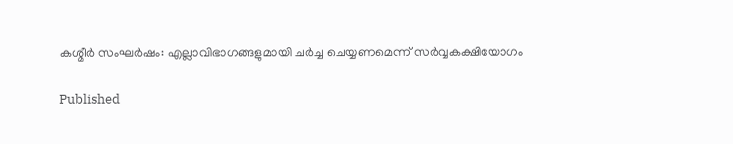കശ്മീര്‍ സംഘര്‍ഷം: എല്ലാവിഭാഗങ്ങളുമായി ചര്‍ച്ച ചെയ്യണമെന്ന് സര്‍വ്വകക്ഷിയോഗം

Published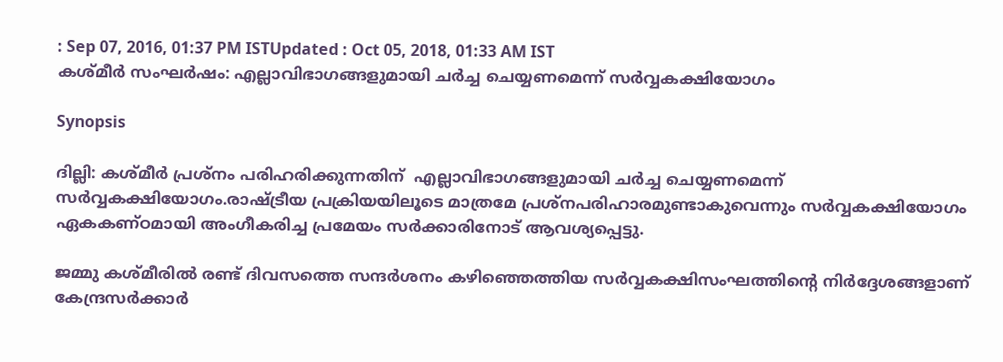: Sep 07, 2016, 01:37 PM ISTUpdated : Oct 05, 2018, 01:33 AM IST
കശ്മീര്‍ സംഘര്‍ഷം: എല്ലാവിഭാഗങ്ങളുമായി ചര്‍ച്ച ചെയ്യണമെന്ന് സര്‍വ്വകക്ഷിയോഗം

Synopsis

ദില്ലി: കശ്‍മീര്‍ പ്രശ്നം പരിഹരിക്കുന്നതിന്  എല്ലാവിഭാഗങ്ങളുമായി ചര്‍ച്ച ചെയ്യണമെന്ന് സര്‍വ്വകക്ഷിയോഗം.രാഷ്‌ട്രീയ പ്രക്രിയയിലൂടെ മാത്രമേ പ്രശ്നപരിഹാരമുണ്ടാകുവെന്നും സര്‍വ്വകക്ഷിയോഗം ഏകകണ്ഠമായി അംഗീകരിച്ച പ്രമേയം സര്‍ക്കാരിനോട് ആവശ്യപ്പെട്ടു.

ജമ്മു കശ്‍മീരില്‍ രണ്ട് ദിവസത്തെ സന്ദര്‍ശനം കഴിഞ്ഞെത്തിയ സര്‍വ്വകക്ഷിസംഘത്തിന്റെ നിര്‍ദ്ദേശങ്ങളാണ് കേന്ദ്രസര്‍ക്കാര്‍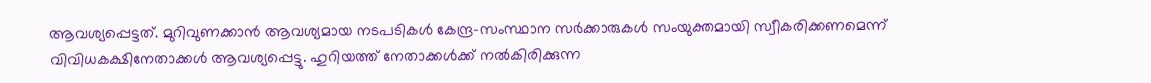ആവശ്യപ്പെട്ടത്. മുറിവുണക്കാന്‍ ആവശ്യമായ നടപടികള്‍ കേന്ദ്ര-സംസ്ഥാന സര്‍ക്കാരുകള്‍ സംയുക്തമായി സ്വീകരിക്കണമെന്ന് വിവിധകക്ഷിനേതാക്കള്‍ ആവശ്യപ്പെട്ടു. ഹുറിയത്ത് നേതാക്കള്‍ക്ക് നല്‍കിരിക്കുന്ന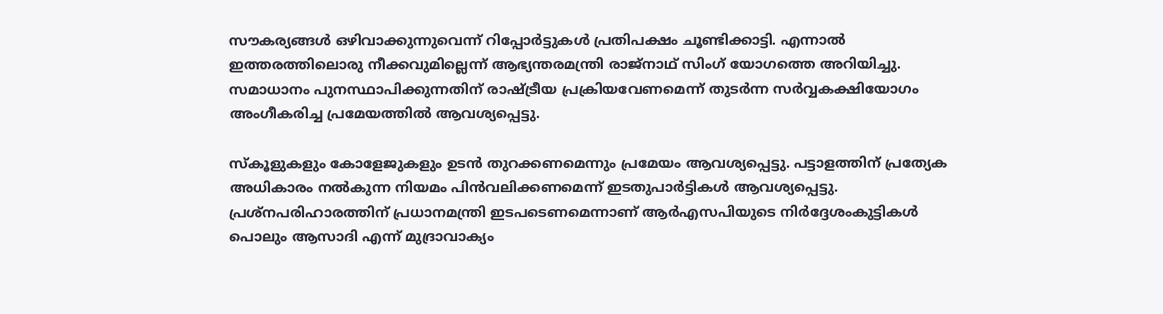സൗകര്യങ്ങള്‍ ഒഴിവാക്കുന്നുവെന്ന് റിപ്പോര്‍ട്ടുകള്‍ പ്രതിപക്ഷം ചൂണ്ടിക്കാട്ടി. എന്നാല്‍ ഇത്തരത്തിലൊരു നീക്കവുമില്ലെന്ന് ആഭ്യന്തരമന്ത്രി രാജ്നാഥ് സിംഗ് യോഗത്തെ അറിയിച്ചു. സമാധാനം പുനസ്ഥാപിക്കുന്നതിന് രാഷ്‌ട്രീയ പ്രക്രിയവേണമെന്ന് തുടര്‍ന്ന സര്‍വ്വകക്ഷിയോഗം അംഗീകരിച്ച പ്രമേയത്തില്‍ ആവശ്യപ്പെട്ടു.

സ്കൂളുകളും കോളേജുകളും ഉടന്‍ തുറക്കണമെന്നും പ്രമേയം ആവശ്യപ്പെട്ടു. പട്ടാളത്തിന് പ്രത്യേക അധികാരം നല്‍കുന്ന നിയമം പിന്‍വലിക്കണമെന്ന് ഇടതുപാര്‍ട്ടികള്‍ ആവശ്യപ്പെട്ടു. പ്രശ്നപരിഹാരത്തിന് പ്രധാനമന്ത്രി ഇടപടെണമെന്നാണ് ആര്‍എസപിയുടെ നിര്‍ദ്ദേശംകുട്ടികള്‍ പൊലും ആസാദി എന്ന് മുദ്രാവാക്യം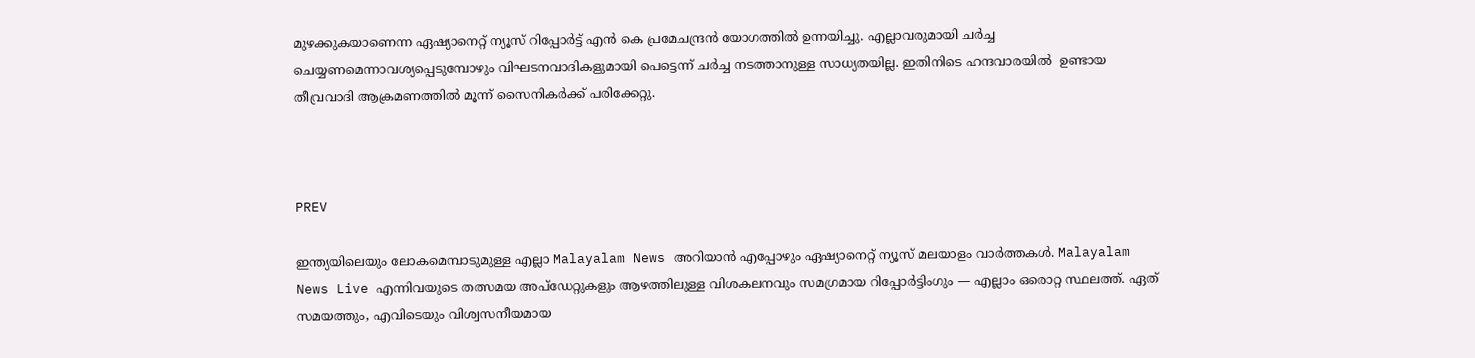മുഴക്കുകയാണെന്ന ഏഷ്യാനെറ്റ് ന്യൂസ് റിപ്പോര്‍‍ട്ട് എന്‍ കെ പ്രമേചന്ദ്രന്‍ യോഗത്തില്‍ ഉന്നയിച്ചു. എല്ലാവരുമായി ചര്‍ച്ച ചെയ്യണമെന്നാവശ്യപ്പെടുമ്പോഴും വിഘടനവാദികളുമായി പെട്ടെന്ന് ചര്‍ച്ച നടത്താനുള്ള സാധ്യതയില്ല. ഇതിനിടെ ഹന്ദവാരയില്‍  ഉണ്ടായ തീവ്രവാദി ആക്രമണത്തില്‍ മൂന്ന് സൈനികര്‍ക്ക് പരിക്കേറ്റു.



PREV

ഇന്ത്യയിലെയും ലോകമെമ്പാടുമുള്ള എല്ലാ Malayalam News അറിയാൻ എപ്പോഴും ഏഷ്യാനെറ്റ് ന്യൂസ് മലയാളം വാർത്തകൾ. Malayalam News Live എന്നിവയുടെ തത്സമയ അപ്‌ഡേറ്റുകളും ആഴത്തിലുള്ള വിശകലനവും സമഗ്രമായ റിപ്പോർട്ടിംഗും — എല്ലാം ഒരൊറ്റ സ്ഥലത്ത്. ഏത് സമയത്തും, എവിടെയും വിശ്വസനീയമായ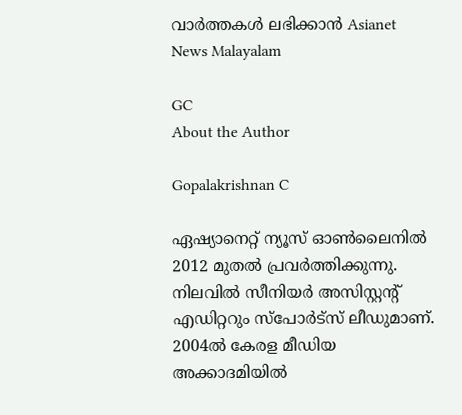വാർത്തകൾ ലഭിക്കാൻ Asianet News Malayalam

GC
About the Author

Gopalakrishnan C

ഏഷ്യാനെറ്റ് ന്യൂസ് ഓണ്‍ലൈനില്‍ 2012 മുതല്‍ പ്രവര്‍ത്തിക്കുന്നു. നിലവില്‍ സീനിയര്‍ അസിസ്റ്റന്‍റ് എഡിറ്ററും സ്പോർട്സ് ലീഡുമാണ്. 2004ൽ കേരള മീഡിയ അക്കാദമിയില്‍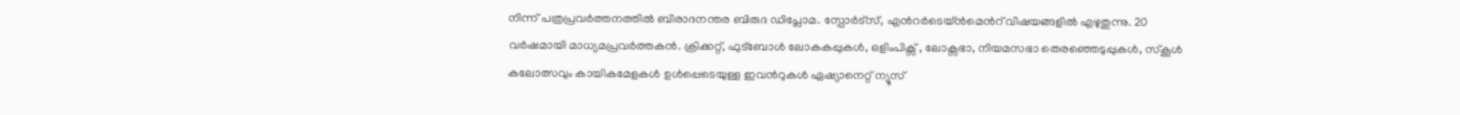നിന്ന് പത്രപ്രവര്‍ത്തനത്തില്‍ ബിരാദനന്തര ബിരുദ ഡിപ്ലോമ. സ്പോര്‍ട്സ്, എന്‍റര്‍ടെയ്ൻമെന്‍റ് വിഷയങ്ങളില്‍ എഴുതുന്നു. 20 വര്‍ഷമായി മാധ്യമപ്രവര്‍ത്തകൻ. ക്രിക്കറ്റ്, ഫുട്ബോള്‍ ലോകകപ്പുകൾ, ഒളിംപിക്സ് , ലോക്സഭാ, നിയമസഭാ തെരഞ്ഞെടുപ്പുകള്‍, സ്കൂള്‍ കലോത്സവും കായികമേളകള്‍ ഉള്‍പ്പെടെയുള്ള ഇവന്‍റുകള്‍ ഏഷ്യാനെറ്റ് ന്യൂസ്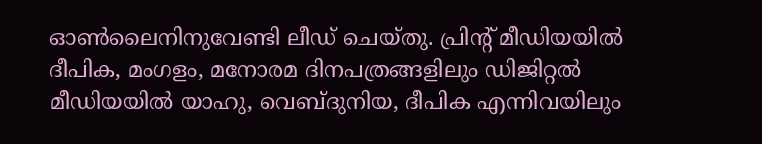ഓണ്‍ലൈനിനുവേണ്ടി ലീഡ് ചെയ്തു. പ്രിന്‍റ് മീഡിയയില്‍ ദീപിക, മംഗളം, മനോരമ ദിനപത്രങ്ങളിലും ഡിജിറ്റൽ മീഡിയയില്‍ യാഹു, വെബ്ദുനിയ, ദീപിക എന്നിവയിലും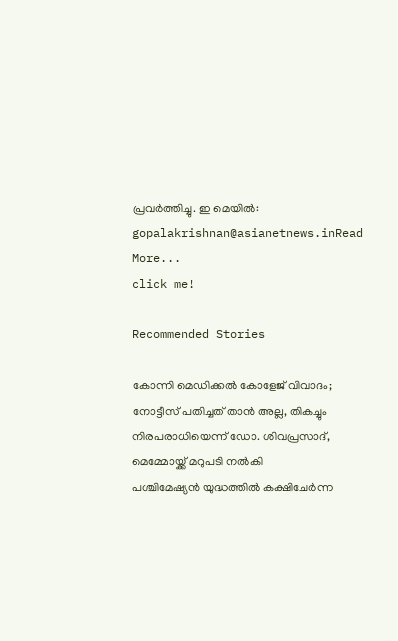പ്രവര്‍ത്തിച്ചു. ഇ മെയില്‍: gopalakrishnan@asianetnews.inRead More...
click me!

Recommended Stories

കോന്നി മെഡിക്കൽ കോളേജ് വിവാദം; നോട്ടീസ് പതിച്ചത് താൻ അല്ല, തികച്ചും നിരപരാധിയെന്ന് ഡോ. ശിവപ്രസാദ്, മെമ്മോയ്ക്ക് മറുപടി നൽകി
പശ്ചിമേഷ്യൻ യുദ്ധത്തിൽ കക്ഷിചേർന്ന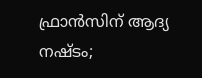ഫ്രാൻസിന് ആദ്യ നഷ്ടം;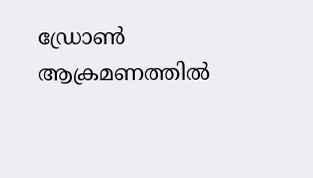ഡ്രോൺ ആക്രമണത്തിൽ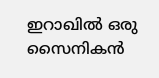ഇറാഖിൽ ഒരു സൈനികൻ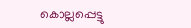കൊല്ലപ്പെട്ടു